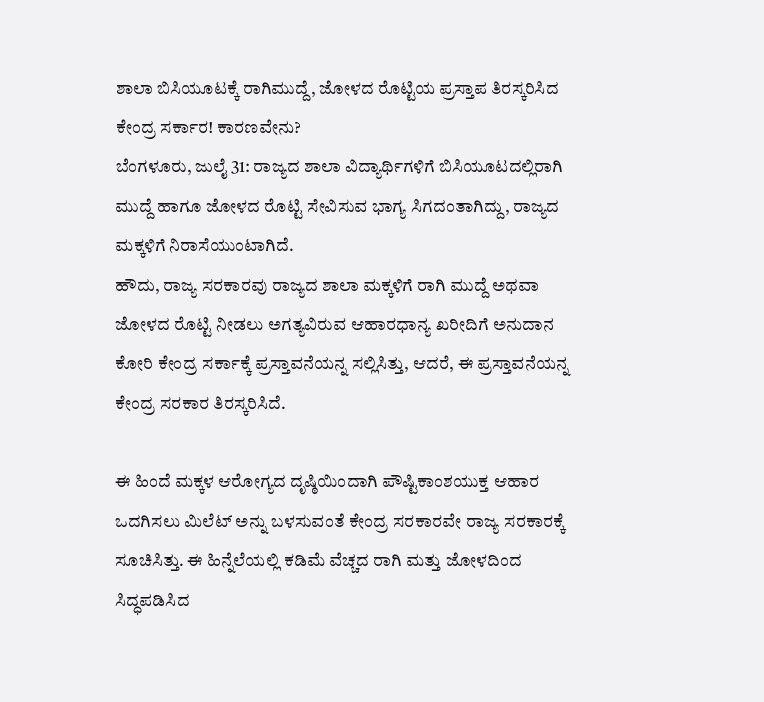ಶಾಲಾ ಬಿಸಿಯೂಟಕ್ಕೆ ರಾಗಿಮುದ್ದೆ, ಜೋಳದ ರೊಟ್ಟಿಯ ಪ್ರಸ್ತಾಪ ತಿರಸ್ಕರಿಸಿದ ಕೇಂದ್ರ ಸರ್ಕಾರ! ಕಾರಣವೇನು?
ಬೆಂಗಳೂರು, ಜುಲೈ 31: ರಾಜ್ಯದ ಶಾಲಾ ವಿದ್ಯಾರ್ಥಿಗಳಿಗೆ ಬಿಸಿಯೂಟದಲ್ಲಿರಾಗಿ ಮುದ್ದೆ ಹಾಗೂ ಜೋಳದ ರೊಟ್ಟಿ ಸೇವಿಸುವ ಭಾಗ್ಯ ಸಿಗದಂತಾಗಿದ್ದು, ರಾಜ್ಯದ ಮಕ್ಕಳಿಗೆ ನಿರಾಸೆಯುಂಟಾಗಿದೆ.
ಹೌದು, ರಾಜ್ಯ ಸರಕಾರವು ರಾಜ್ಯದ ಶಾಲಾ ಮಕ್ಕಳಿಗೆ ರಾಗಿ ಮುದ್ದೆ ಅಥವಾ ಜೋಳದ ರೊಟ್ಟಿ ನೀಡಲು ಅಗತ್ಯವಿರುವ ಆಹಾರಧಾನ್ಯ ಖರೀದಿಗೆ ಅನುದಾನ ಕೋರಿ ಕೇಂದ್ರ ಸರ್ಕಾಕ್ಕೆ ಪ್ರಸ್ತಾವನೆಯನ್ನ ಸಲ್ಲಿಸಿತ್ತು, ಆದರೆ, ಈ ಪ್ರಸ್ತಾವನೆಯನ್ನ ಕೇಂದ್ರ ಸರಕಾರ ತಿರಸ್ಕರಿಸಿದೆ.

ಈ ಹಿಂದೆ ಮಕ್ಕಳ ಆರೋಗ್ಯದ ದೃಷ್ಠಿಯಿಂದಾಗಿ ಪೌಷ್ಟಿಕಾಂಶಯುಕ್ತ ಆಹಾರ ಒದಗಿಸಲು ಮಿಲೆಟ್ ಅನ್ನು ಬಳಸುವಂತೆ ಕೇಂದ್ರ ಸರಕಾರವೇ ರಾಜ್ಯ ಸರಕಾರಕ್ಕೆ ಸೂಚಿಸಿತ್ತು. ಈ ಹಿನ್ನೆಲೆಯಲ್ಲಿ ಕಡಿಮೆ ವೆಚ್ಚದ ರಾಗಿ ಮತ್ತು ಜೋಳದಿಂದ ಸಿದ್ಧಪಡಿಸಿದ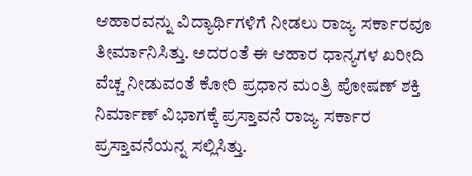ಆಹಾರವನ್ನು ವಿದ್ಯಾರ್ಥಿಗಳಿಗೆ ನೀಡಲು ರಾಜ್ಯ ಸರ್ಕಾರವೂ ತೀರ್ಮಾನಿಸಿತ್ತು. ಅದರಂತೆ ಈ ಆಹಾರ ಧಾನ್ಯಗಳ ಖರೀದಿ ವೆಚ್ಚ ನೀಡುವಂತೆ ಕೋರಿ ಪ್ರಧಾನ ಮಂತ್ರಿ ಪೋಷಣ್ ಶಕ್ತಿ ನಿರ್ಮಾಣ್ ವಿಭಾಗಕ್ಕೆ ಪ್ರಸ್ತಾವನೆ ರಾಜ್ಯ ಸರ್ಕಾರ ಪ್ರಸ್ತಾವನೆಯನ್ನ ಸಲ್ಲಿಸಿತ್ತು.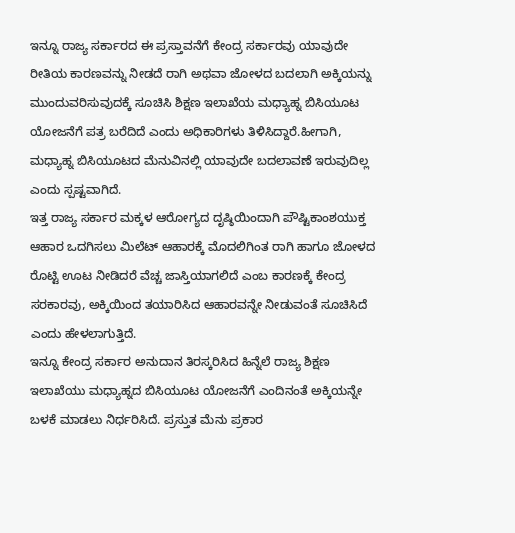ಇನ್ನೂ ರಾಜ್ಯ ಸರ್ಕಾರದ ಈ ಪ್ರಸ್ತಾವನೆಗೆ ಕೇಂದ್ರ ಸರ್ಕಾರವು ಯಾವುದೇ ರೀತಿಯ ಕಾರಣವನ್ನು ನೀಡದೆ ರಾಗಿ ಅಥವಾ ಜೋಳದ ಬದಲಾಗಿ ಅಕ್ಕಿಯನ್ನು ಮುಂದುವರಿಸುವುದಕ್ಕೆ ಸೂಚಿಸಿ ಶಿಕ್ಷಣ ಇಲಾಖೆಯ ಮಧ್ಯಾಹ್ನ ಬಿಸಿಯೂಟ ಯೋಜನೆಗೆ ಪತ್ರ ಬರೆದಿದೆ ಎಂದು ಅಧಿಕಾರಿಗಳು ತಿಳಿಸಿದ್ದಾರೆ.ಹೀಗಾಗಿ, ಮಧ್ಯಾಹ್ನ ಬಿಸಿಯೂಟದ ಮೆನುವಿನಲ್ಲಿ ಯಾವುದೇ ಬದಲಾವಣೆ ಇರುವುದಿಲ್ಲ ಎಂದು ಸ್ಪಷ್ಟವಾಗಿದೆ.
ಇತ್ತ ರಾಜ್ಯ ಸರ್ಕಾರ ಮಕ್ಕಳ ಆರೋಗ್ಯದ ದೃಷ್ಠಿಯಿಂದಾಗಿ ಪೌಷ್ಟಿಕಾಂಶಯುಕ್ತ ಆಹಾರ ಒದಗಿಸಲು ಮಿಲೆಟ್ ಆಹಾರಕ್ಕೆ ಮೊದಲಿಗಿಂತ ರಾಗಿ ಹಾಗೂ ಜೋಳದ ರೊಟ್ಟಿ ಊಟ ನೀಡಿದರೆ ವೆಚ್ಚ ಜಾಸ್ತಿಯಾಗಲಿದೆ ಎಂಬ ಕಾರಣಕ್ಕೆ ಕೇಂದ್ರ ಸರಕಾರವು, ಅಕ್ಕಿಯಿಂದ ತಯಾರಿಸಿದ ಆಹಾರವನ್ನೇ ನೀಡುವಂತೆ ಸೂಚಿಸಿದೆ ಎಂದು ಹೇಳಲಾಗುತ್ತಿದೆ.
ಇನ್ನೂ ಕೇಂದ್ರ ಸರ್ಕಾರ ಅನುದಾನ ತಿರಸ್ಕರಿಸಿದ ಹಿನ್ನೆಲೆ ರಾಜ್ಯ ಶಿಕ್ಷಣ ಇಲಾಖೆಯು ಮಧ್ಯಾಹ್ನದ ಬಿಸಿಯೂಟ ಯೋಜನೆಗೆ ಎಂದಿನಂತೆ ಅಕ್ಕಿಯನ್ನೇ ಬಳಕೆ ಮಾಡಲು ನಿರ್ಧರಿಸಿದೆ. ಪ್ರಸ್ತುತ ಮೆನು ಪ್ರಕಾರ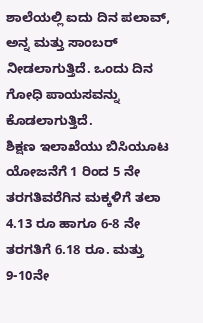ಶಾಲೆಯಲ್ಲಿ ಐದು ದಿನ ಪಲಾವ್, ಅನ್ನ ಮತ್ತು ಸಾಂಬರ್ ನೀಡಲಾಗುತ್ತಿದೆ. ಒಂದು ದಿನ ಗೋಧಿ ಪಾಯಸವನ್ನು ಕೊಡಲಾಗುತ್ತಿದೆ.
ಶಿಕ್ಷಣ ಇಲಾಖೆಯು ಬಿಸಿಯೂಟ ಯೋಜನೆಗೆ 1 ರಿಂದ 5 ನೇ ತರಗತಿವರೆಗಿನ ಮಕ್ಕಳಿಗೆ ತಲಾ 4.13 ರೂ ಹಾಗೂ 6-8 ನೇ ತರಗತಿಗೆ 6.18 ರೂ. ಮತ್ತು 9-10ನೇ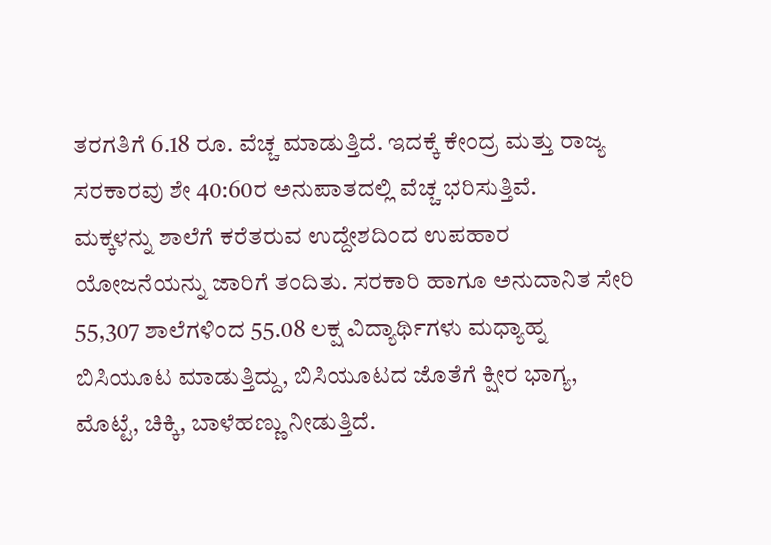ತರಗತಿಗೆ 6.18 ರೂ. ವೆಚ್ಚ ಮಾಡುತ್ತಿದೆ. ಇದಕ್ಕೆ ಕೇಂದ್ರ ಮತ್ತು ರಾಜ್ಯ ಸರಕಾರವು ಶೇ 40:60ರ ಅನುಪಾತದಲ್ಲಿ ವೆಚ್ಚ ಭರಿಸುತ್ತಿವೆ.
ಮಕ್ಕಳನ್ನು ಶಾಲೆಗೆ ಕರೆತರುವ ಉದ್ದೇಶದಿಂದ ಉಪಹಾರ ಯೋಜನೆಯನ್ನು ಜಾರಿಗೆ ತಂದಿತು. ಸರಕಾರಿ ಹಾಗೂ ಅನುದಾನಿತ ಸೇರಿ 55,307 ಶಾಲೆಗಳಿಂದ 55.08 ಲಕ್ಷ ವಿದ್ಯಾರ್ಥಿಗಳು ಮಧ್ಯಾಹ್ನ ಬಿಸಿಯೂಟ ಮಾಡುತ್ತಿದ್ದು, ಬಿಸಿಯೂಟದ ಜೊತೆಗೆ ಕ್ಷೀರ ಭಾಗ್ಯ, ಮೊಟ್ಟೆ, ಚಿಕ್ಕಿ, ಬಾಳೆಹಣ್ಣು ನೀಡುತ್ತಿದೆ.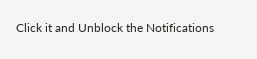Click it and Unblock the Notifications